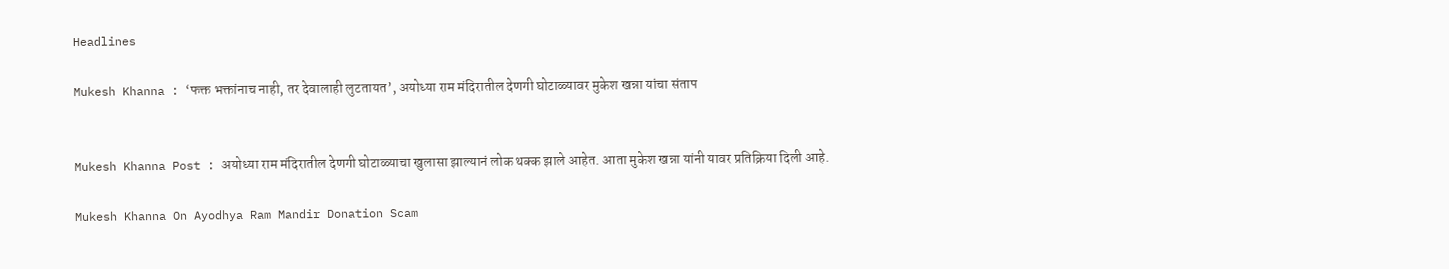Headlines

Mukesh Khanna : ‘फक्त भक्तांनाच नाही, तर देवालाही लुटतायत’, अयोध्या राम मंदिरातील देणगी घोटाळ्यावर मुकेश खन्ना यांचा संताप


Mukesh Khanna Post : अयोध्या राम मंदिरातील देणगी घोटाळ्याचा खुलासा झाल्यानं लोक थक्क झाले आहेत. आता मुकेश खन्ना यांनी यावर प्रतिक्रिया दिली आहे.

Mukesh Khanna On Ayodhya Ram Mandir Donation Scam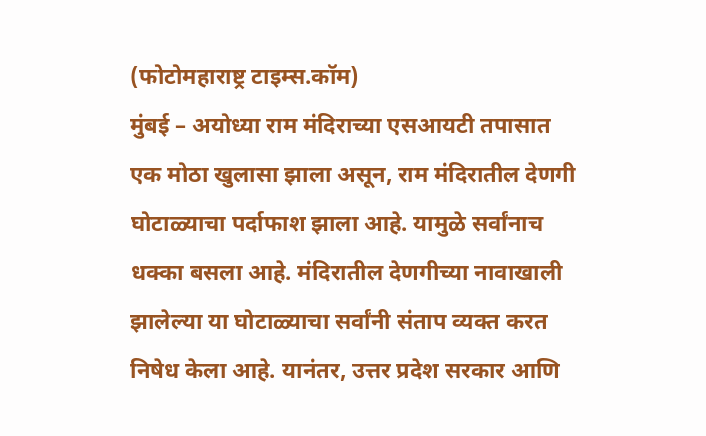(फोटोमहाराष्ट्र टाइम्स.कॉम)
मुंबई – अयोध्या राम मंदिराच्या एसआयटी तपासात एक मोठा खुलासा झाला असून, राम मंदिरातील देणगी घोटाळ्याचा पर्दाफाश झाला आहे. यामुळे सर्वांनाच धक्का बसला आहे. मंदिरातील देणगीच्या नावाखाली झालेल्या या घोटाळ्याचा सर्वांनी संताप व्यक्त करत निषेध केला आहे. यानंतर, उत्तर प्रदेश सरकार आणि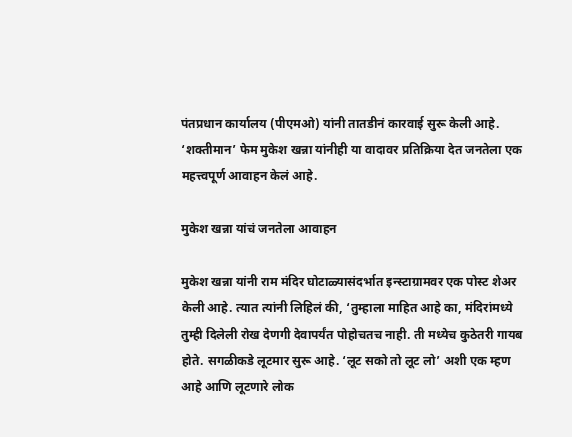पंतप्रधान कार्यालय (पीएमओ) यांनी तातडीनं कारवाई सुरू केली आहे. ‘शक्तीमान’ फेम मुकेश खन्ना यांनीही या वादावर प्रतिक्रिया देत जनतेला एक महत्त्वपूर्ण आवाहन केलं आहे.

मुकेश खन्ना यांचं जनतेला आवाहन

मुकेश खन्ना यांनी राम मंदिर घोटाळ्यासंदर्भात इन्स्टाग्रामवर एक पोस्ट शेअर केली आहे. त्यात त्यांनी लिहिलं की, ‘तुम्हाला माहित आहे का, मंदिरांमध्ये तुम्ही दिलेली रोख देणगी देवापर्यंत पोहोचतच नाही. ती मध्येच कुठेतरी गायब होते. सगळीकडे लूटमार सुरू आहे. ‘लूट सको तो लूट लो’ अशी एक म्हण आहे आणि लूटणारे लोक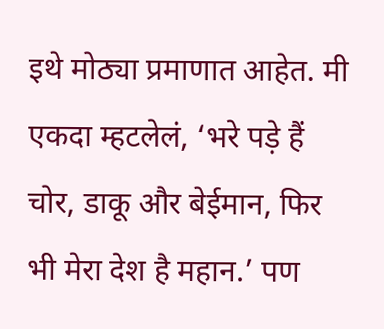इथे मोठ्या प्रमाणात आहेत. मी एकदा म्हटलेलं, ‘भरे पड़े हैं चोर, डाकू और बेईमान, फिर भी मेरा देश है महान.’ पण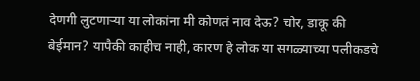देणगी लुटणाऱ्या या लोकांना मी कोणतं नाव देऊ? चोर, डाकू की बेईमान? यापैकी काहीच नाही, कारण हे लोक या सगळ्याच्या पलीकडचे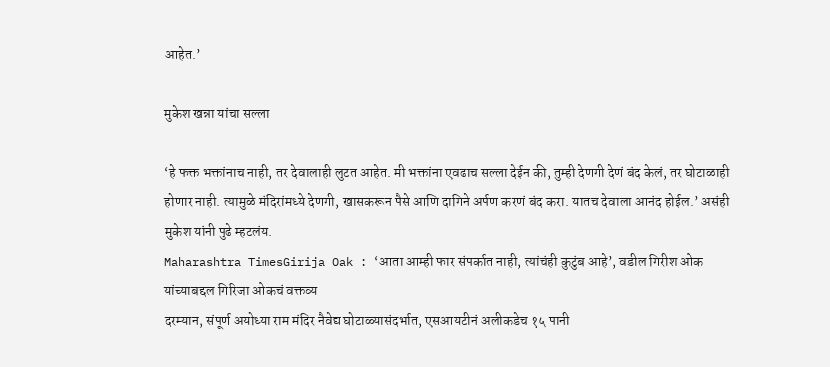आहेत.’

मुकेश खन्ना यांचा सल्ला

‘हे फक्त भक्तांनाच नाही, तर देवालाही लुटत आहेत. मी भक्तांना एवढाच सल्ला देईन की, तुम्ही देणगी देणं बंद केलं, तर घोटाळाही होणार नाही. त्यामुळे मंदिरांमध्ये देणगी, खासकरून पैसे आणि दागिने अर्पण करणं बंद करा. यातच देवाला आनंद होईल.’ असंही मुकेश यांनी पुढे म्हटलंय.
Maharashtra TimesGirija Oak : ‘आता आम्ही फार संपर्कात नाही, त्यांचंही कुटुंब आहे’, वडील गिरीश ओक यांच्याबद्दल गिरिजा ओकचं वक्तव्य
दरम्यान, संपूर्ण अयोध्या राम मंदिर नैवेद्य घोटाळ्यासंदर्भात, एसआयटीनं अलीकडेच १५ पानी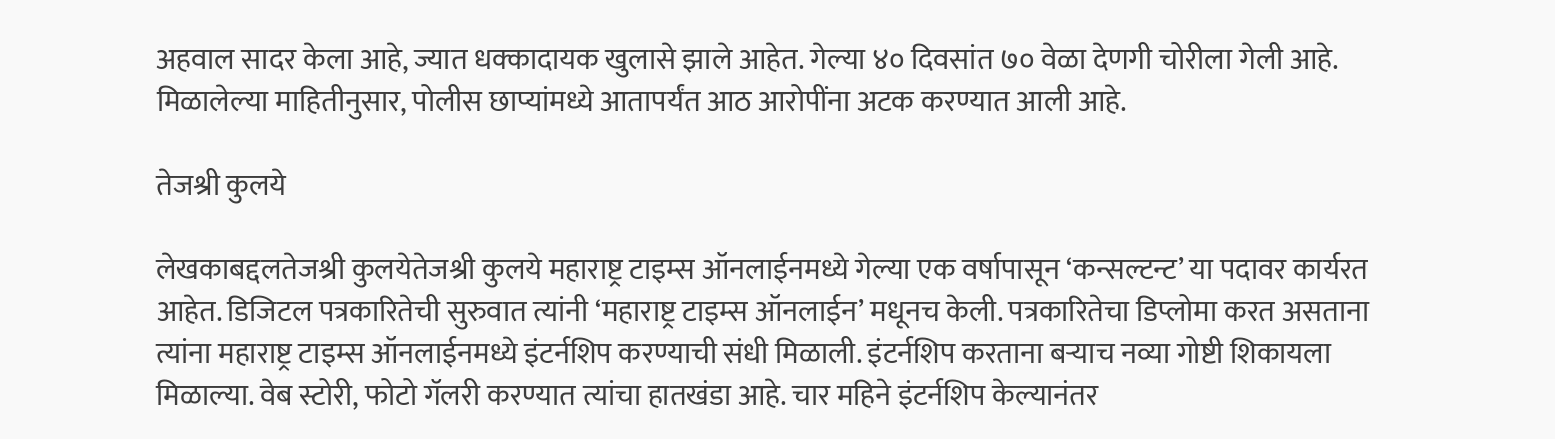अहवाल सादर केला आहे, ज्यात धक्कादायक खुलासे झाले आहेत. गेल्या ४० दिवसांत ७० वेळा देणगी चोरीला गेली आहे. मिळालेल्या माहितीनुसार, पोलीस छाप्यांमध्ये आतापर्यंत आठ आरोपींना अटक करण्यात आली आहे.

तेजश्री कुलये

लेखकाबद्दलतेजश्री कुलयेतेजश्री कुलये महाराष्ट्र टाइम्स ऑनलाईनमध्ये गेल्या एक वर्षापासून ‘कन्सल्टन्ट’ या पदावर कार्यरत आहेत. डिजिटल पत्रकारितेची सुरुवात त्यांनी ‘महाराष्ट्र टाइम्स ऑनलाईन’ मधूनच केली. पत्रकारितेचा डिप्लोमा करत असताना त्यांना महाराष्ट्र टाइम्स ऑनलाईनमध्ये इंटर्नशिप करण्याची संधी मिळाली. इंटर्नशिप करताना बऱ्याच नव्या गोष्टी शिकायला मिळाल्या. वेब स्टोरी, फोटो गॅलरी करण्यात त्यांचा हातखंडा आहे. चार महिने इंटर्नशिप केल्यानंतर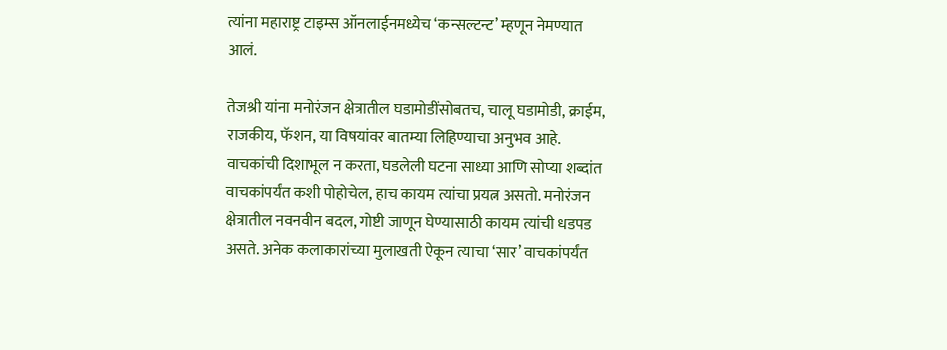त्यांना महाराष्ट्र टाइम्स ऑनलाईनमध्येच ‘कन्सल्टन्ट’ म्हणून नेमण्यात आलं.

तेजश्री यांना मनोरंजन क्षेत्रातील घडामोडींसोबतच, चालू घडामोडी, क्राईम, राजकीय, फॅशन, या विषयांवर बातम्या लिहिण्याचा अनुभव आहे. वाचकांची दिशाभूल न करता, घडलेली घटना साध्या आणि सोप्या शब्दांत वाचकांपर्यंत कशी पोहोचेल, हाच कायम त्यांचा प्रयत्न असतो. मनोरंजन क्षेत्रातील नवनवीन बदल, गोष्टी जाणून घेण्यासाठी कायम त्यांची धडपड असते. अनेक कलाकारांच्या मुलाखती ऐकून त्याचा ‘सार’ वाचकांपर्यंत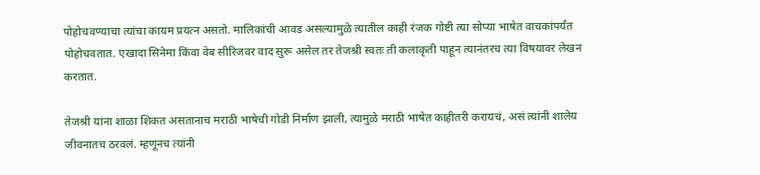पोहोचवण्याचा त्यांचा कायम प्रयत्न असतो. मालिकांची आवड असल्यामुळे त्यातील काही रंजक गोष्टी त्या सोप्या भाषेत वाचकांपर्यंत पोहोचवतात. एखादा सिनेमा किंवा वेब सीरिजवर वाद सुरू असेल तर तेजश्री स्वतः ती कलाकृती पाहून त्यानंतरच त्या विषयावर लेखन करतात.

तेजश्री यांना शाळा शिकत असतानाच मराठी भाषेची गोडी निर्माण झाली, त्यामुळे मराठी भाषेत काहीतरी करायचं, असं त्यांनी शालेय जीवनातच ठरवलं. म्हणूनच त्यांनी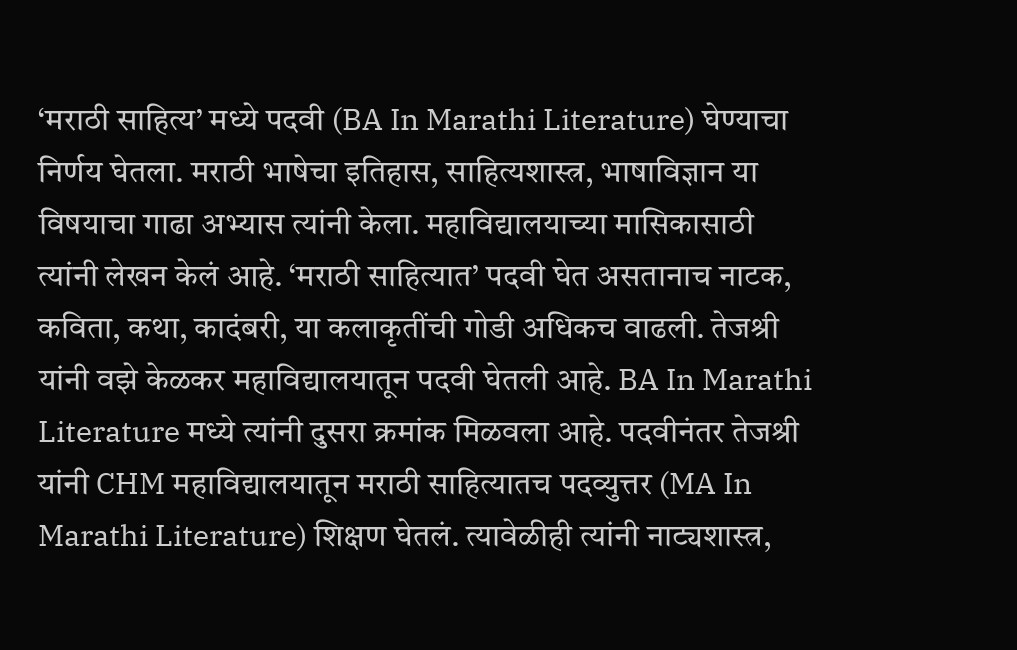‘मराठी साहित्य’ मध्ये पदवी (BA In Marathi Literature) घेण्याचा निर्णय घेतला. मराठी भाषेचा इतिहास, साहित्यशास्त्र, भाषाविज्ञान या विषयाचा गाढा अभ्यास त्यांनी केला. महाविद्यालयाच्या मासिकासाठी त्यांनी लेखन केलं आहे. ‘मराठी साहित्यात’ पदवी घेत असतानाच नाटक, कविता, कथा, कादंबरी, या कलाकृतींची गोडी अधिकच वाढली. तेजश्री यांनी वझे केळकर महाविद्यालयातून पदवी घेतली आहे. BA In Marathi Literature मध्ये त्यांनी दुसरा क्रमांक मिळवला आहे. पदवीनंतर तेजश्री यांनी CHM महाविद्यालयातून मराठी साहित्यातच पदव्युत्तर (MA In Marathi Literature) शिक्षण घेतलं. त्यावेळीही त्यांनी नाट्यशास्त्र,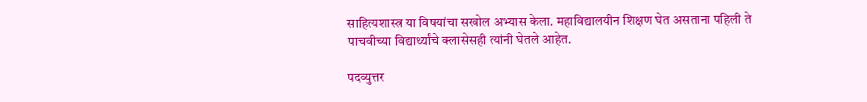साहित्यशास्त्र या विषयांचा सखोल अभ्यास केला. महाविद्यालयीन शिक्षण घेत असताना पहिली ते पाचवीच्या विद्यार्थ्यांचे क्लासेसही त्यांनी घेतले आहेत.

पदव्युत्तर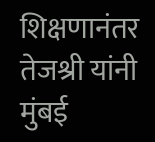शिक्षणानंतर तेजश्री यांनी मुंबई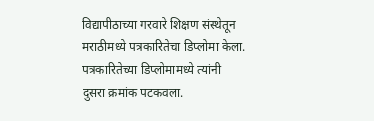विद्यापीठाच्या गरवारे शिक्षण संस्थेतून मराठीमध्ये पत्रकारितेचा डिप्लोमा केला. पत्रकारितेच्या डिप्लोमामध्ये त्यांनी दुसरा क्रमांक पटकवला.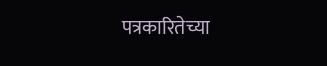पत्रकारितेच्या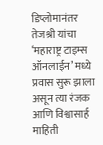डिप्लोमानंतर तेजश्री यांचा ‘महाराष्ट्र टाइम्स ऑनलाईन’ मध्ये प्रवास सुरू झाला असून त्या रंजक आणि विश्वासार्ह माहिती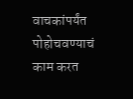वाचकांपर्यंत पोहोचवण्याचं काम करत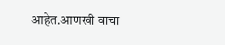आहेत.आणखी वाचा